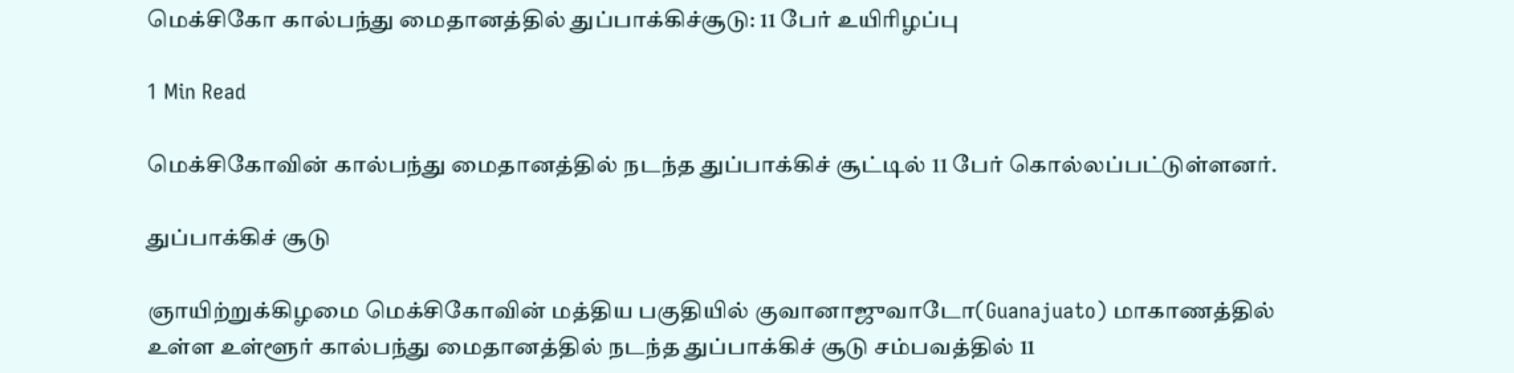மெக்சிகோ கால்பந்து மைதானத்தில் துப்பாக்கிச்சூடு: 11 பேர் உயிரிழப்பு

1 Min Read

மெக்சிகோவின் கால்பந்து மைதானத்தில் நடந்த துப்பாக்கிச் சூட்டில் 11 பேர் கொல்லப்பட்டுள்ளனர்.

துப்பாக்கிச் சூடு

ஞாயிற்றுக்கிழமை மெக்சிகோவின் மத்திய பகுதியில் குவானாஜுவாடோ(Guanajuato) மாகாணத்தில் உள்ள உள்ளூர் கால்பந்து மைதானத்தில் நடந்த துப்பாக்கிச் சூடு சம்பவத்தில் 11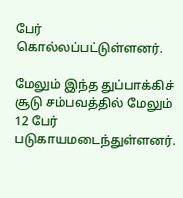பேர் கொல்லப்பட்டுள்ளனர்.

மேலும் இந்த துப்பாக்கிச் சூடு சம்பவத்தில் மேலும் 12 பேர் படுகாயமடைந்துள்ளனர்.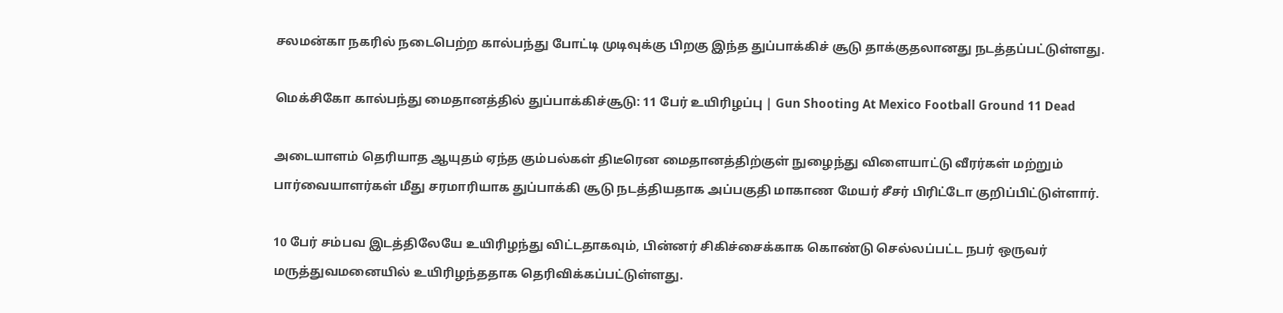சலமன்கா நகரில் நடைபெற்ற கால்பந்து போட்டி முடிவுக்கு பிறகு இந்த துப்பாக்கிச் சூடு தாக்குதலானது நடத்தப்பட்டுள்ளது.

மெக்சிகோ கால்பந்து மைதானத்தில் துப்பாக்கிச்சூடு: 11 பேர் உயிரிழப்பு | Gun Shooting At Mexico Football Ground 11 Dead

அடையாளம் தெரியாத ஆயுதம் ஏந்த கும்பல்கள் திடீரென மைதானத்திற்குள் நுழைந்து விளையாட்டு வீரர்கள் மற்றும் பார்வையாளர்கள் மீது சரமாரியாக துப்பாக்கி சூடு நடத்தியதாக அப்பகுதி மாகாண மேயர் சீசர் பிரிட்டோ குறிப்பிட்டுள்ளார்.

10 பேர் சம்பவ இடத்திலேயே உயிரிழந்து விட்டதாகவும், பின்னர் சிகிச்சைக்காக கொண்டு செல்லப்பட்ட நபர் ஒருவர் மருத்துவமனையில் உயிரிழந்ததாக தெரிவிக்கப்பட்டுள்ளது.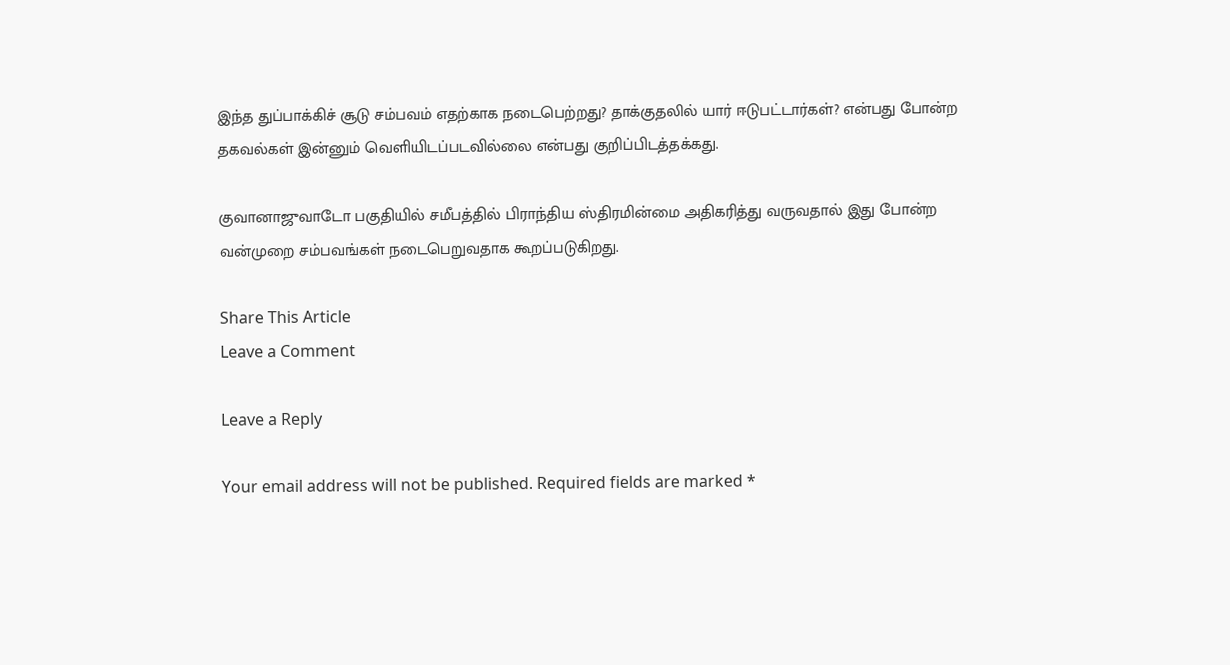இந்த துப்பாக்கிச் சூடு சம்பவம் எதற்காக நடைபெற்றது? தாக்குதலில் யார் ஈடுபட்டார்கள்? என்பது போன்ற தகவல்கள் இன்னும் வெளியிடப்படவில்லை என்பது குறிப்பிடத்தக்கது.

குவானாஜுவாடோ பகுதியில் சமீபத்தில் பிராந்திய ஸ்திரமின்மை அதிகரித்து வருவதால் இது போன்ற வன்முறை சம்பவங்கள் நடைபெறுவதாக கூறப்படுகிறது.

Share This Article
Leave a Comment

Leave a Reply

Your email address will not be published. Required fields are marked *